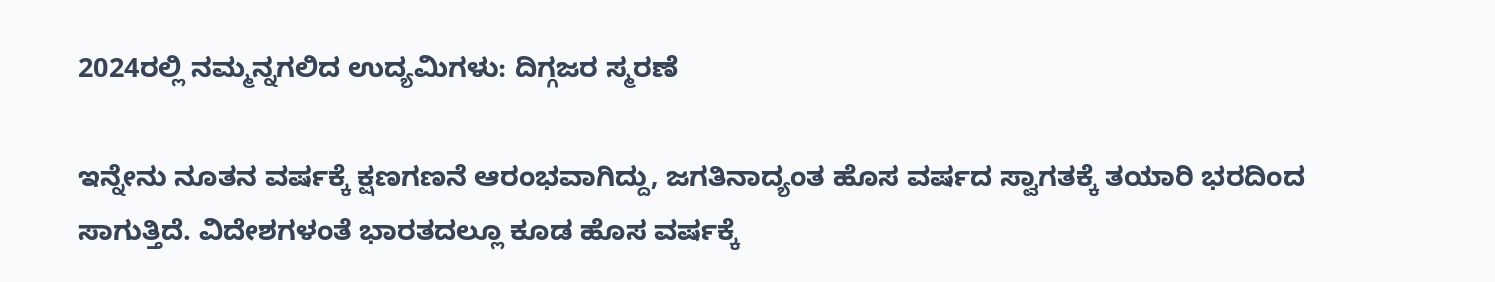2024ರಲ್ಲಿ ನಮ್ಮನ್ನಗಲಿದ ಉದ್ಯಮಿಗಳು: ದಿಗ್ಗಜರ ಸ್ಮರಣೆ

ಇನ್ನೇನು ನೂತನ ವರ್ಷಕ್ಕೆ ಕ್ಷಣಗಣನೆ ಆರಂಭವಾಗಿದ್ದು, ಜಗತಿನಾದ್ಯಂತ ಹೊಸ ವರ್ಷದ ಸ್ವಾಗತಕ್ಕೆ ತಯಾರಿ ಭರದಿಂದ ಸಾಗುತ್ತಿದೆ. ವಿದೇಶಗಳಂತೆ ಭಾರತದಲ್ಲೂ ಕೂಡ ಹೊಸ ವರ್ಷಕ್ಕೆ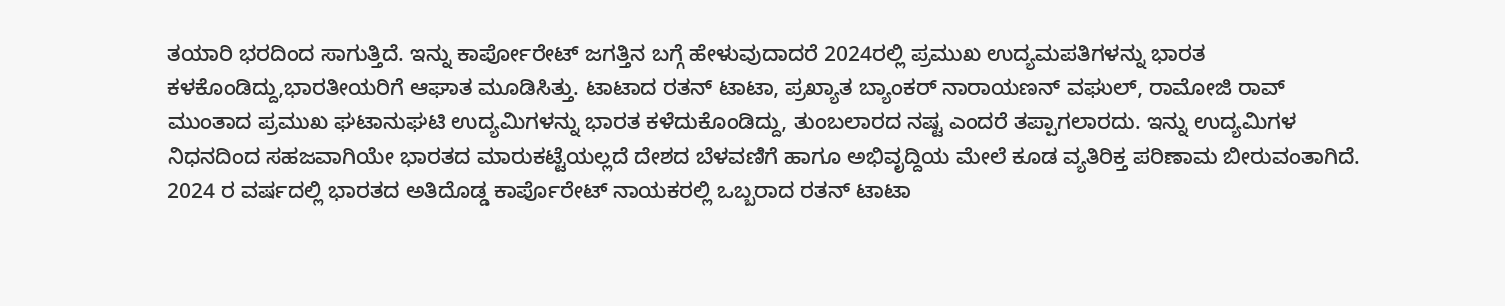ತಯಾರಿ ಭರದಿಂದ ಸಾಗುತ್ತಿದೆ. ಇನ್ನು ಕಾರ್ಪೋರೇಟ್‌ ಜಗತ್ತಿನ ಬಗ್ಗೆ ಹೇಳುವುದಾದರೆ 2024ರಲ್ಲಿ ಪ್ರಮುಖ ಉದ್ಯಮಪತಿಗಳನ್ನು ಭಾರತ ಕಳಕೊಂಡಿದ್ದು,ಭಾರತೀಯರಿಗೆ ಆಘಾತ ಮೂಡಿಸಿತ್ತು. ಟಾಟಾದ ರತನ್‌ ಟಾಟಾ, ಪ್ರಖ್ಯಾತ ಬ್ಯಾಂಕರ್‌ ನಾರಾಯಣನ್‌ ವಘುಲ್‌, ರಾಮೋಜಿ ರಾವ್‌ ಮುಂತಾದ ಪ್ರಮುಖ ಘಟಾನುಘಟಿ ಉದ್ಯಮಿಗಳನ್ನು ಭಾರತ ಕಳೆದುಕೊಂಡಿದ್ದು, ತುಂಬಲಾರದ ನಷ್ಟ ಎಂದರೆ ತಪ್ಪಾಗಲಾರದು. ಇನ್ನು ಉದ್ಯಮಿಗಳ ನಿಧನದಿಂದ ಸಹಜವಾಗಿಯೇ ಭಾರತದ ಮಾರುಕಟ್ಟೆಯಲ್ಲದೆ ದೇಶದ ಬೆಳವಣಿಗೆ ಹಾಗೂ ಅಭಿವೃದ್ದಿಯ ಮೇಲೆ ಕೂಡ ವ್ಯತಿರಿಕ್ತ ಪರಿಣಾಮ ಬೀರುವಂತಾಗಿದೆ. 2024 ರ ವರ್ಷದಲ್ಲಿ ಭಾರತದ ಅತಿದೊಡ್ಡ ಕಾರ್ಪೊರೇಟ್ ನಾಯಕರಲ್ಲಿ ಒಬ್ಬರಾದ ರತನ್ ಟಾಟಾ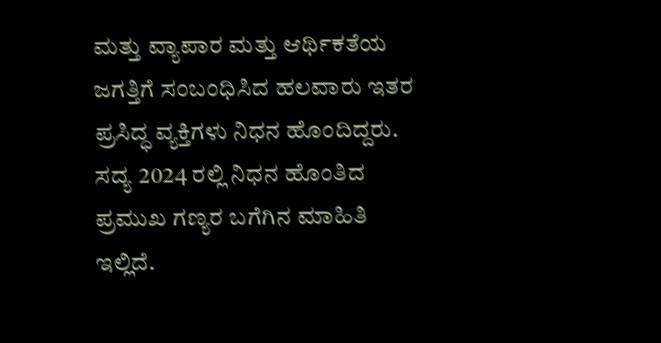ಮತ್ತು ವ್ಯಾಪಾರ ಮತ್ತು ಆರ್ಥಿಕತೆಯ ಜಗತ್ತಿಗೆ ಸಂಬಂಧಿಸಿದ ಹಲವಾರು ಇತರ ಪ್ರಸಿದ್ಧ ವ್ಯಕ್ತಿಗಳು ನಿಧನ ಹೊಂದಿದ್ದರು. ಸದ್ಯ 2024 ರಲ್ಲಿ ನಿಧನ ಹೊಂತಿದ ಪ್ರಮುಖ ಗಣ್ಯರ ಬಗೆಗಿನ ಮಾಹಿತಿ ಇಲ್ಲಿದೆ.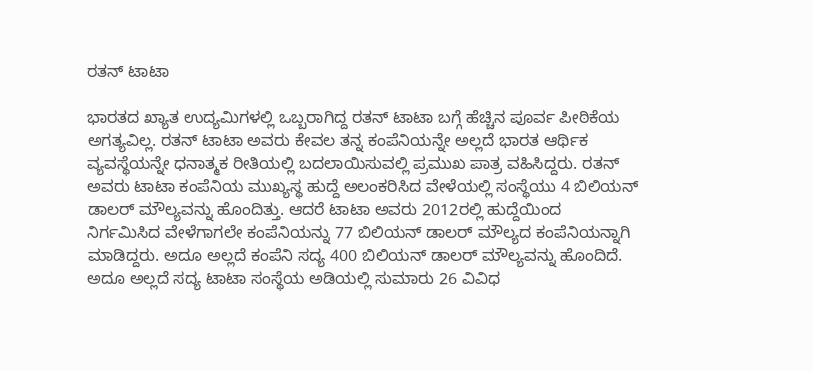ರತನ್‌ ಟಾಟಾ

ಭಾರತದ ಖ್ಯಾತ ಉದ್ಯಮಿಗಳಲ್ಲಿ ಒಬ್ಬರಾಗಿದ್ದ ರತನ್‌ ಟಾಟಾ ಬಗ್ಗೆ ಹೆಚ್ಚಿನ ಪೂರ್ವ ಪೀಠಿಕೆಯ ಅಗತ್ಯವಿಲ್ಲ. ರತನ್‌ ಟಾಟಾ ಅವರು ಕೇವಲ ತನ್ನ ಕಂಪೆನಿಯನ್ನೇ ಅಲ್ಲದೆ ಭಾರತ ಆರ್ಥಿಕ ವ್ಯವಸ್ಥೆಯನ್ನೇ ಧನಾತ್ಮಕ ರೀತಿಯಲ್ಲಿ ಬದಲಾಯಿಸುವಲ್ಲಿ ಪ್ರಮುಖ ಪಾತ್ರ ವಹಿಸಿದ್ದರು. ರತನ್‌ ಅವರು ಟಾಟಾ ಕಂಪೆನಿಯ ಮುಖ್ಯಸ್ಥ ಹುದ್ದೆ ಅಲಂಕರಿಸಿದ ವೇಳೆಯಲ್ಲಿ ಸಂಸ್ಥೆಯು 4 ಬಿಲಿಯನ್‌ ಡಾಲರ್‌ ಮೌಲ್ಯವನ್ನು ಹೊಂದಿತ್ತು. ಆದರೆ ಟಾಟಾ ಅವರು 2012ರಲ್ಲಿ ಹುದ್ದೆಯಿಂದ ನಿರ್ಗಮಿಸಿದ ವೇಳೆಗಾಗಲೇ ಕಂಪೆನಿಯನ್ನು 77 ಬಿಲಿಯನ್‌ ಡಾಲರ್‌ ಮೌಲ್ಯದ ಕಂಪೆನಿಯನ್ನಾಗಿ ಮಾಡಿದ್ದರು. ಅದೂ ಅಲ್ಲದೆ ಕಂಪೆನಿ ಸದ್ಯ 400 ಬಿಲಿಯನ್‌ ಡಾಲರ್‌ ಮೌಲ್ಯವನ್ನು ಹೊಂದಿದೆ. ಅದೂ ಅಲ್ಲದೆ ಸದ್ಯ ಟಾಟಾ ಸಂಸ್ಥೆಯ ಅಡಿಯಲ್ಲಿ ಸುಮಾರು 26 ವಿವಿಧ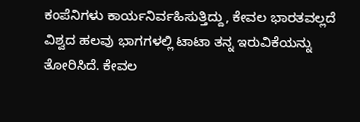ಕಂಪೆನಿಗಳು ಕಾರ್ಯನಿರ್ವಹಿಸುತ್ತಿದ್ದು, ಕೇವಲ ಭಾರತವಲ್ಲದೆ ವಿಶ್ವದ ಹಲವು ಭಾಗಗಳಲ್ಲಿ ಟಾಟಾ ತನ್ನ ಇರುವಿಕೆಯನ್ನು ತೋರಿಸಿದೆ. ಕೇವಲ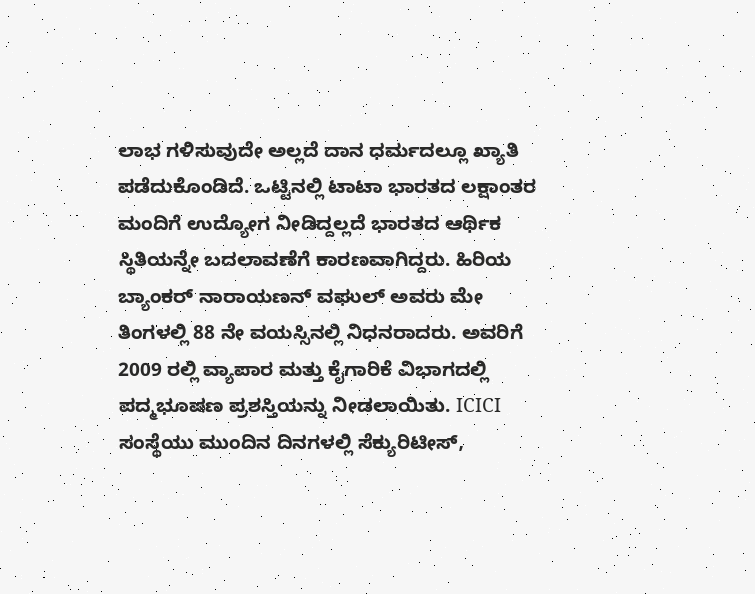ಲಾಭ ಗಳಿಸುವುದೇ ಅಲ್ಲದೆ ದಾನ ಧರ್ಮದಲ್ಲೂ ಖ್ಯಾತಿ ಪಡೆದುಕೊಂಡಿದೆ. ಒಟ್ಟಿನಲ್ಲಿ ಟಾಟಾ ಭಾರತದ ಲಕ್ಷಾಂತರ ಮಂದಿಗೆ ಉದ್ಯೋಗ ನೀಡಿದ್ದಲ್ಲದೆ ಭಾರತದ ಆರ್ಥಿಕ ಸ್ಥಿತಿಯನ್ನೇ ಬದಲಾವಣೆಗೆ ಕಾರಣವಾಗಿದ್ದರು. ಹಿರಿಯ ಬ್ಯಾಂಕರ್ ನಾರಾಯಣನ್ ವಘುಲ್ ಅವರು ಮೇ ತಿಂಗಳಲ್ಲಿ 88 ನೇ ವಯಸ್ಸಿನಲ್ಲಿ ನಿಧನರಾದರು. ಅವರಿಗೆ 2009 ರಲ್ಲಿ ವ್ಯಾಪಾರ ಮತ್ತು ಕೈಗಾರಿಕೆ ವಿಭಾಗದಲ್ಲಿ ಪದ್ಮಭೂಷಣ ಪ್ರಶಸ್ತಿಯನ್ನು ನೀಡಲಾಯಿತು. ICICI ಸಂಸ್ಥೆಯು ಮುಂದಿನ ದಿನಗಳಲ್ಲಿ ಸೆಕ್ಯುರಿಟೀಸ್,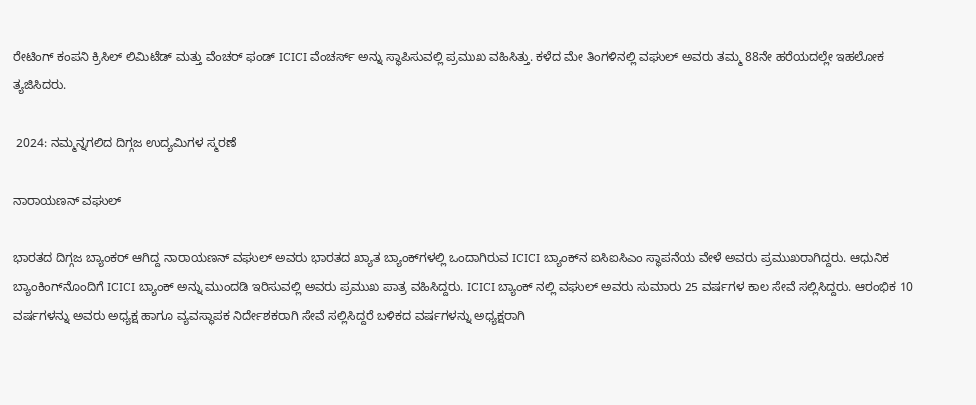ರೇಟಿಂಗ್ ಕಂಪನಿ ಕ್ರಿಸಿಲ್ ಲಿಮಿಟೆಡ್ ಮತ್ತು ವೆಂಚರ್ ಫಂಡ್ ICICI ವೆಂಚರ್ಸ್ ಅನ್ನು ಸ್ಥಾಪಿಸುವಲ್ಲಿ ಪ್ರಮುಖ ವಹಿಸಿತ್ತು. ಕಳೆದ ಮೇ ತಿಂಗಳಿನಲ್ಲಿ ವಘುಲ್‌ ಅವರು ತಮ್ಮ 88ನೇ ಹರೆಯದಲ್ಲೇ ಇಹಲೋಕ ತ್ಯಜಿಸಿದರು.

 2024: ನಮ್ಮನ್ನಗಲಿದ ದಿಗ್ಗಜ ಉದ್ಯಮಿಗಳ ಸ್ಮರಣೆ

ನಾರಾಯಣನ್ ವಘುಲ್

ಭಾರತದ ದಿಗ್ಗಜ ಬ್ಯಾಂಕರ್‌ ಆಗಿದ್ದ ನಾರಾಯಣನ್‌ ವಘುಲ್‌ ಅವರು ಭಾರತದ ಖ್ಯಾತ ಬ್ಯಾಂಕ್‌ಗಳಲ್ಲಿ ಒಂದಾಗಿರುವ ICICI ಬ್ಯಾಂಕ್‌ನ ಐಸಿಐಸಿಎಂ ಸ್ಥಾಪನೆಯ ವೇಳೆ ಅವರು ಪ್ರಮುಖರಾಗಿದ್ದರು. ಆಧುನಿಕ ಬ್ಯಾಂಕಿಂಗ್‌ನೊಂದಿಗೆ ICICI ಬ್ಯಾಂಕ್‌ ಅನ್ನು ಮುಂದಡಿ ಇರಿಸುವಲ್ಲಿ ಅವರು ಪ್ರಮುಖ ಪಾತ್ರ ವಹಿಸಿದ್ದರು. ICICI ಬ್ಯಾಂಕ್‌ ನಲ್ಲಿ ವಘುಲ್‌ ಅವರು ಸುಮಾರು 25 ವರ್ಷಗಳ ಕಾಲ ಸೇವೆ ಸಲ್ಲಿಸಿದ್ದರು. ಆರಂಭಿಕ 10 ವರ್ಷಗಳನ್ನು ಅವರು ಅಧ್ಯಕ್ಷ ಹಾಗೂ ವ್ಯವಸ್ಥಾಪಕ ನಿರ್ದೇಶಕರಾಗಿ ಸೇವೆ ಸಲ್ಲಿಸಿದ್ದರೆ ಬಳಿಕದ ವರ್ಷಗಳನ್ನು ಅಧ್ಯಕ್ಷರಾಗಿ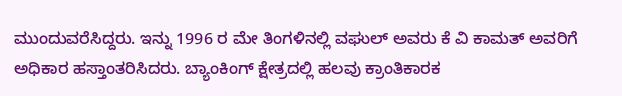ಮುಂದುವರೆಸಿದ್ದರು. ಇನ್ನು 1996 ರ ಮೇ ತಿಂಗಳಿನಲ್ಲಿ ವಘುಲ್‌ ಅವರು ಕೆ ವಿ ಕಾಮತ್ ಅವರಿಗೆ ಅಧಿಕಾರ ಹಸ್ತಾಂತರಿಸಿದರು. ಬ್ಯಾಂಕಿಂಗ್‌ ಕ್ಷೇತ್ರದಲ್ಲಿ ಹಲವು ಕ್ರಾಂತಿಕಾರಕ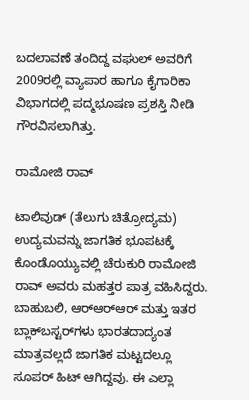ಬದಲಾವಣೆ ತಂದಿದ್ದ ವಘುಲ್‌ ಅವರಿಗೆ 2009ರಲ್ಲಿ ವ್ಯಾಪಾರ ಹಾಗೂ ಕೈಗಾರಿಕಾ ವಿಭಾಗದಲ್ಲಿ ಪದ್ಮಭೂಷಣ ಪ್ರಶಸ್ತಿ ನೀಡಿ ಗೌರವಿಸಲಾಗಿತ್ತು.

ರಾಮೋಜಿ ರಾವ್

ಟಾಲಿವುಡ್ (ತೆಲುಗು ಚಿತ್ರೋದ್ಯಮ) ಉದ್ಯಮವನ್ನು ಜಾಗತಿಕ ಭೂಪಟಕ್ಕೆ ಕೊಂಡೊಯ್ಯುವಲ್ಲಿ ಚೆರುಕುರಿ ರಾಮೋಜಿ ರಾವ್ ಅವರು ಮಹತ್ತರ ಪಾತ್ರ ವಹಿಸಿದ್ದರು. ಬಾಹುಬಲಿ, ಆರ್‌ಆರ್‌ಆರ್ ಮತ್ತು ಇತರ ಬ್ಲಾಕ್‌ಬಸ್ಟರ್‌ಗಳು ಭಾರತದಾದ್ಯಂತ ಮಾತ್ರವಲ್ಲದೆ ಜಾಗತಿಕ ಮಟ್ಟದಲ್ಲೂ ಸೂಪರ್‌ ಹಿಟ್ ಆಗಿದ್ದವು. ಈ ಎಲ್ಲಾ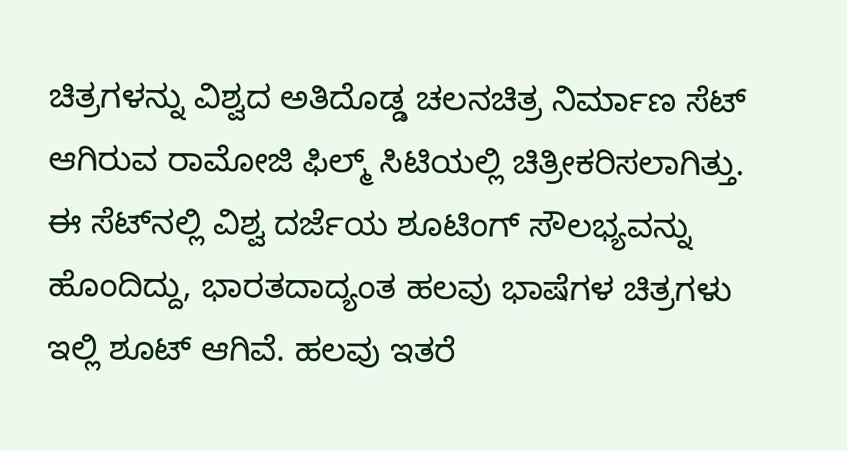ಚಿತ್ರಗಳನ್ನು ವಿಶ್ವದ ಅತಿದೊಡ್ಡ ಚಲನಚಿತ್ರ ನಿರ್ಮಾಣ ಸೆಟ್‌ ಆಗಿರುವ ರಾಮೋಜಿ ಫಿಲ್ಮ್‌ ಸಿಟಿಯಲ್ಲಿ ಚಿತ್ರೀಕರಿಸಲಾಗಿತ್ತು. ಈ ಸೆಟ್‌ನಲ್ಲಿ ವಿಶ್ವ ದರ್ಜೆಯ ಶೂಟಿಂಗ್ ಸೌಲಭ್ಯವನ್ನು ಹೊಂದಿದ್ದು, ಭಾರತದಾದ್ಯಂತ ಹಲವು ಭಾಷೆಗಳ ಚಿತ್ರಗಳು ಇಲ್ಲಿ ಶೂಟ್‌ ಆಗಿವೆ. ಹಲವು ಇತರೆ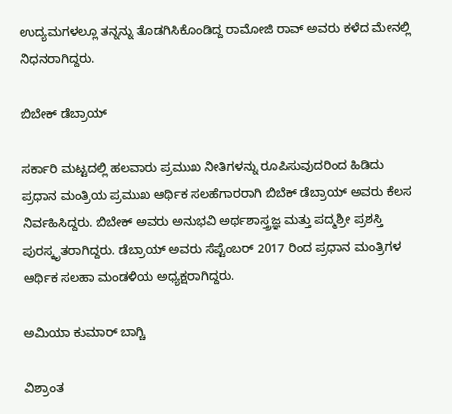ಉದ್ಯಮಗಳಲ್ಲೂ ತನ್ನನ್ನು ತೊಡಗಿಸಿಕೊಂಡಿದ್ದ ರಾಮೋಜಿ ರಾವ್‌ ಅವರು ಕಳೆದ ಮೇನಲ್ಲಿ ನಿಧನರಾಗಿದ್ದರು.

ಬಿಬೇಕ್ ಡೆಬ್ರಾಯ್

ಸರ್ಕಾರಿ ಮಟ್ಟದಲ್ಲಿ ಹಲವಾರು ಪ್ರಮುಖ ನೀತಿಗಳನ್ನು ರೂಪಿಸುವುದರಿಂದ ಹಿಡಿದು ಪ್ರಧಾನ ಮಂತ್ರಿಯ ಪ್ರಮುಖ ಆರ್ಥಿಕ ಸಲಹೆಗಾರರಾಗಿ ಬಿಬೆಕ್ ಡೆಬ್ರಾಯ್ ಅವರು ಕೆಲಸ ನಿರ್ವಹಿಸಿದ್ದರು. ಬಿಬೇಕ್‌ ಅವರು ಅನುಭವಿ ಅರ್ಥಶಾಸ್ತ್ರಜ್ಞ ಮತ್ತು ಪದ್ಮಶ್ರೀ ಪ್ರಶಸ್ತಿ ಪುರಸ್ಕೃತರಾಗಿದ್ದರು. ಡೆಬ್ರಾಯ್ ಅವರು ಸೆಪ್ಟೆಂಬರ್ 2017 ರಿಂದ ಪ್ರಧಾನ ಮಂತ್ರಿಗಳ ಆರ್ಥಿಕ ಸಲಹಾ ಮಂಡಳಿಯ ಅಧ್ಯಕ್ಷರಾಗಿದ್ದರು.

ಅಮಿಯಾ ಕುಮಾರ್ ಬಾಗ್ಚಿ

ವಿಶ್ರಾಂತ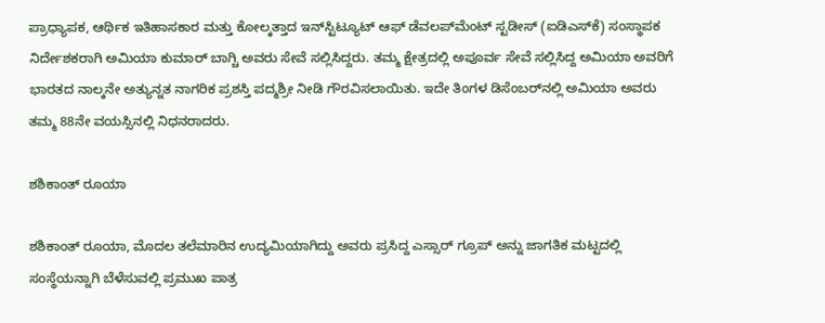ಪ್ರಾಧ್ಯಾಪಕ, ಆರ್ಥಿಕ ಇತಿಹಾಸಕಾರ ಮತ್ತು ಕೋಲ್ಕತ್ತಾದ ಇನ್‌ಸ್ಟಿಟ್ಯೂಟ್ ಆಫ್ ಡೆವಲಪ್‌ಮೆಂಟ್ ಸ್ಟಡೀಸ್ (ಐಡಿಎಸ್‌ಕೆ) ಸಂಸ್ಥಾಪಕ ನಿರ್ದೇಶಕರಾಗಿ ಅಮಿಯಾ ಕುಮಾರ್ ಬಾಗ್ಚಿ ಅವರು ಸೇವೆ ಸಲ್ಲಿಸಿದ್ದರು. ತಮ್ಮ ಕ್ಷೇತ್ರದಲ್ಲಿ ಅಪೂರ್ವ ಸೇವೆ ಸಲ್ಲಿಸಿದ್ದ ಅಮಿಯಾ ಅವರಿಗೆ ಭಾರತದ ನಾಲ್ಕನೇ ಅತ್ಯುನ್ನತ ನಾಗರಿಕ ಪ್ರಶಸ್ತಿ ಪದ್ಮಶ್ರೀ ನೀಡಿ ಗೌರವಿಸಲಾಯಿತು. ಇದೇ ತಿಂಗಳ ಡಿಸೆಂಬರ್‌ನಲ್ಲಿ ಅಮಿಯಾ ಅವರು ತಮ್ಮ 88ನೇ ವಯಸ್ಸಿನಲ್ಲಿ ನಿಧನರಾದರು.

ಶಶಿಕಾಂತ್ ರೂಯಾ‌

ಶಶಿಕಾಂತ್ ರೂಯಾ, ಮೊದಲ ತಲೆಮಾರಿನ ಉದ್ಯಮಿಯಾಗಿದ್ದು ಅವರು ಪ್ರಸಿದ್ದ ಎಸ್ಸಾರ್‌ ಗ್ರೂಪ್‌ ಅನ್ನು ಜಾಗತಿಕ ಮಟ್ಟದಲ್ಲಿ ಸಂಸ್ಥೆಯನ್ನಾಗಿ ಬೆಳೆಸುವಲ್ಲಿ ಪ್ರಮುಖ ಪಾತ್ರ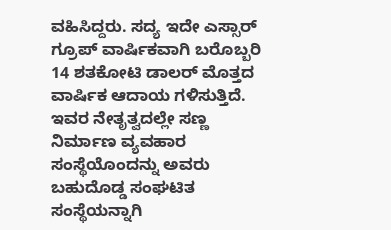ವಹಿಸಿದ್ದರು. ಸದ್ಯ ಇದೇ ಎಸ್ಸಾರ್‌ ಗ್ರೂಪ್‌ ವಾರ್ಷಿಕವಾಗಿ ಬರೊಬ್ಬರಿ 14 ಶತಕೋಟಿ ಡಾಲರ್‌ ಮೊತ್ತದ ವಾರ್ಷಿಕ ಆದಾಯ ಗಳಿಸುತ್ತಿದೆ. ಇವರ ನೇತೃತ್ವದಲ್ಲೇ ಸಣ್ಣ ನಿರ್ಮಾಣ ವ್ಯವಹಾರ ಸಂಸ್ಥೆಯೊಂದನ್ನು ಅವರು ಬಹುದೊಡ್ಡ ಸಂಘಟಿತ ಸಂಸ್ಥೆಯನ್ನಾಗಿ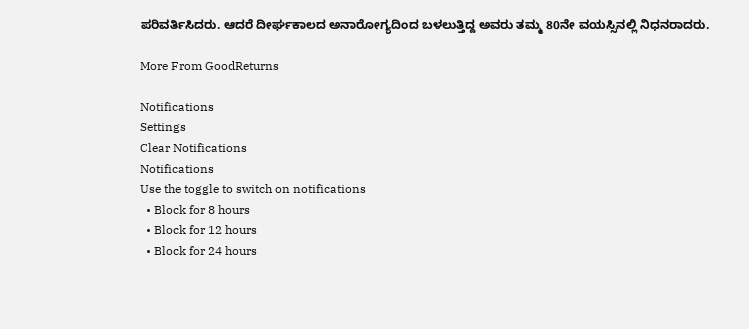ಪರಿವರ್ತಿಸಿದರು. ಆದರೆ ದೀರ್ಘಕಾಲದ ಅನಾರೋಗ್ಯದಿಂದ ಬಳಲುತ್ತಿದ್ದ ಅವರು ತಮ್ಮ 80ನೇ ವಯಸ್ಸಿನಲ್ಲಿ ನಿಧನರಾದರು.

More From GoodReturns

Notifications
Settings
Clear Notifications
Notifications
Use the toggle to switch on notifications
  • Block for 8 hours
  • Block for 12 hours
  • Block for 24 hours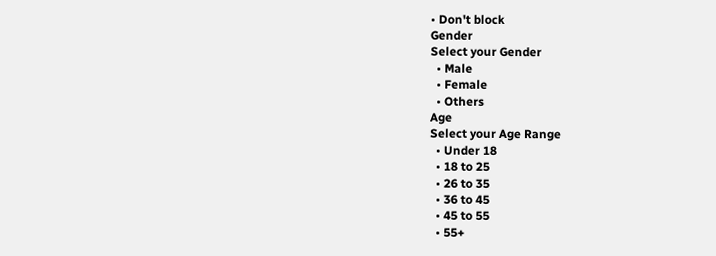• Don't block
Gender
Select your Gender
  • Male
  • Female
  • Others
Age
Select your Age Range
  • Under 18
  • 18 to 25
  • 26 to 35
  • 36 to 45
  • 45 to 55
  • 55+